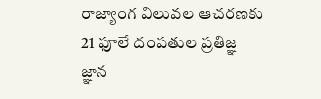రాజ్యాంగ విలువల ఆచరణకు 21 ఫూలే దంపతుల ప్రతిజ్ఞ
జ్ఞాన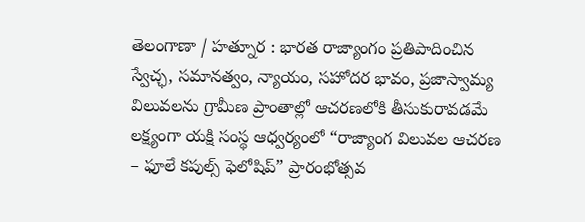తెలంగాణా / హత్నూర : భారత రాజ్యాంగం ప్రతిపాదించిన స్వేచ్ఛ, సమానత్వం, న్యాయం, సహోదర భావం, ప్రజాస్వామ్య విలువలను గ్రామీణ ప్రాంతాల్లో ఆచరణలోకి తీసుకురావడమే లక్ష్యంగా యక్షి సంస్థ ఆధ్వర్యంలో “రాజ్యాంగ విలువల ఆచరణ – ఫూలే కపుల్స్ ఫెలోషిప్” ప్రారంభోత్సవ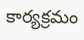కార్యక్రమం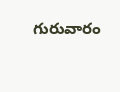గురువారం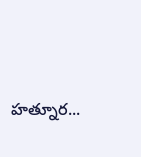హత్నూర...